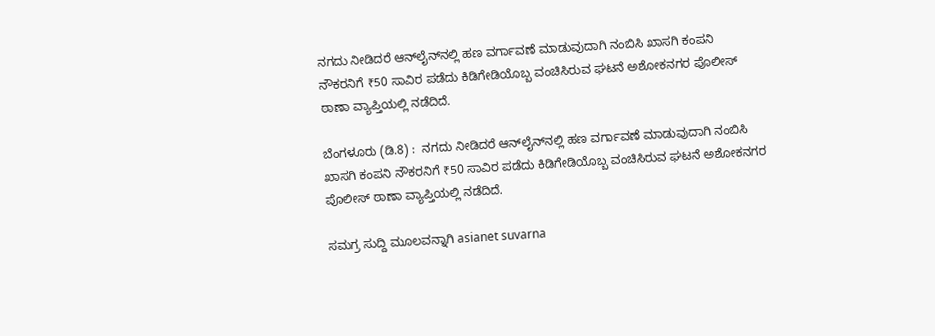ನಗದು ನೀಡಿದರೆ ಆನ್‌ಲೈನ್‌ನಲ್ಲಿ ಹಣ ವರ್ಗಾವಣೆ ಮಾಡುವುದಾಗಿ ನಂಬಿಸಿ ಖಾಸಗಿ ಕಂಪನಿ ನೌಕರನಿಗೆ ₹50 ಸಾವಿರ ಪಡೆದು ಕಿಡಿಗೇಡಿಯೊಬ್ಬ ವಂಚಿಸಿರುವ ಘಟನೆ ಅಶೋಕನಗರ ಪೊಲೀಸ್ ಠಾಣಾ ವ್ಯಾಪ್ತಿಯಲ್ಲಿ ನಡೆದಿದೆ.

ಬೆಂಗಳೂರು (ಡಿ.8) :  ನಗದು ನೀಡಿದರೆ ಆನ್‌ಲೈನ್‌ನಲ್ಲಿ ಹಣ ವರ್ಗಾವಣೆ ಮಾಡುವುದಾಗಿ ನಂಬಿಸಿ ಖಾಸಗಿ ಕಂಪನಿ ನೌಕರನಿಗೆ ₹50 ಸಾವಿರ ಪಡೆದು ಕಿಡಿಗೇಡಿಯೊಬ್ಬ ವಂಚಿಸಿರುವ ಘಟನೆ ಅಶೋಕನಗರ ಪೊಲೀಸ್ ಠಾಣಾ ವ್ಯಾಪ್ತಿಯಲ್ಲಿ ನಡೆದಿದೆ.

ಸಮಗ್ರ ಸುದ್ದಿ ಮೂಲವನ್ನಾಗಿ asianet suvarna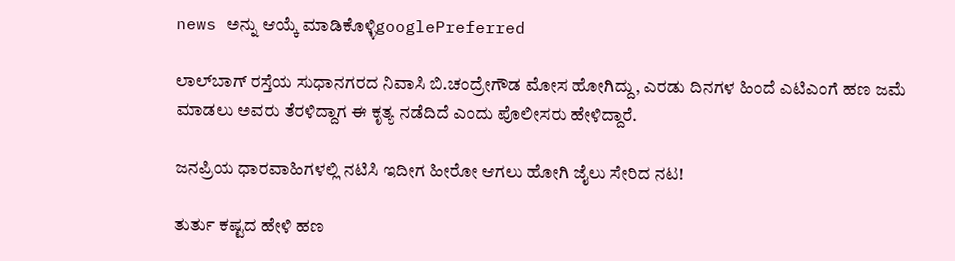news ಅನ್ನು ಆಯ್ಕೆ ಮಾಡಿಕೊಳ್ಳಿgooglePreferred

ಲಾಲ್‌ಬಾಗ್ ರಸ್ತೆಯ ಸುಧಾನಗರದ ನಿವಾಸಿ ಬಿ.ಚಂದ್ರೇಗೌಡ ಮೋಸ ಹೋಗಿದ್ದು, ಎರಡು ದಿನಗಳ ಹಿಂದೆ ಎಟಿಎಂಗೆ ಹಣ ಜಮೆ ಮಾಡಲು ಅವರು ತೆರಳಿದ್ದಾಗ ಈ ಕೃತ್ಯ ನಡೆದಿದೆ ಎಂದು ಪೊಲೀಸರು ಹೇಳಿದ್ದಾರೆ.

ಜನಪ್ರಿಯ ಧಾರವಾಹಿಗಳಲ್ಲಿ ನಟಿಸಿ ಇದೀಗ ಹೀರೋ ಆಗಲು ಹೋಗಿ ಜೈಲು ಸೇರಿದ ನಟ!

ತುರ್ತು ಕಷ್ಟದ ಹೇಳಿ ಹಣ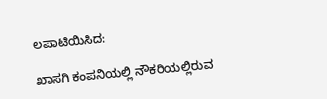ಲಪಾಟಿಯಿಸಿದ:

ಖಾಸಗಿ ಕಂಪನಿಯಲ್ಲಿ ನೌಕರಿಯಲ್ಲಿರುವ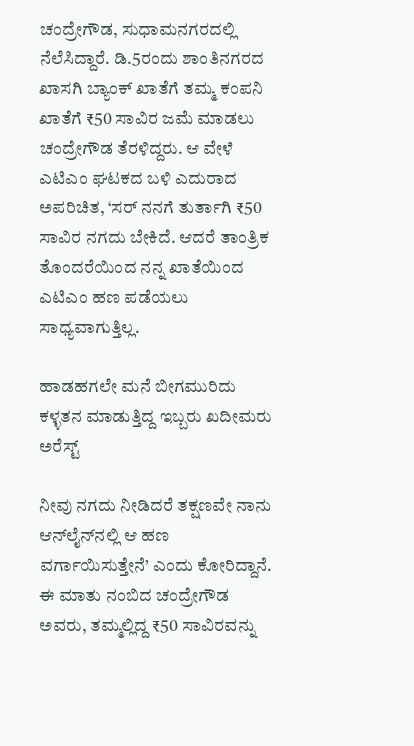ಚಂದ್ರೇಗೌಡ, ಸುಧಾಮನಗರದಲ್ಲಿ ನೆಲೆಸಿದ್ದಾರೆ. ಡಿ.5ರಂದು ಶಾಂತಿನಗರದ ಖಾಸಗಿ ಬ್ಯಾಂಕ್‌ ಖಾತೆಗೆ ತಮ್ಮ ಕಂಪನಿ ಖಾತೆಗೆ ₹50 ಸಾವಿರ ಜಮೆ ಮಾಡಲು ಚಂದ್ರೇಗೌಡ ತೆರಳಿದ್ದರು. ಆ ವೇಳೆ ಎಟಿಎಂ ಘಟಕದ ಬಳಿ ಎದುರಾದ ಅಪರಿಚಿತ, ‘ಸರ್ ನನಗೆ ತುರ್ತಾಗಿ ₹50 ಸಾವಿರ ನಗದು ಬೇಕಿದೆ. ಆದರೆ ತಾಂತ್ರಿಕ ತೊಂದರೆಯಿಂದ ನನ್ನ ಖಾತೆಯಿಂದ ಎಟಿಎಂ ಹಣ ಪಡೆಯಲು ಸಾಧ್ಯವಾಗುತ್ತಿಲ್ಲ.

ಹಾಡಹಗಲೇ ಮನೆ ಬೀಗಮುರಿದು ಕಳ್ಳತನ ಮಾಡುತ್ತಿದ್ದ ಇಬ್ಬರು ಖದೀಮರು ಅರೆಸ್ಟ್

ನೀವು ನಗದು ನೀಡಿದರೆ ತಕ್ಷಣವೇ ನಾನು ಆನ್‌ಲೈನ್‌ನಲ್ಲಿ ಆ ಹಣ ವರ್ಗಾಯಿಸುತ್ತೇನೆ’ ಎಂದು ಕೋರಿದ್ದಾನೆ. ಈ ಮಾತು ನಂಬಿದ ಚಂದ್ರೇಗೌಡ ಅ‍ವರು, ತಮ್ಮಲ್ಲಿದ್ದ ₹50 ಸಾವಿರವನ್ನು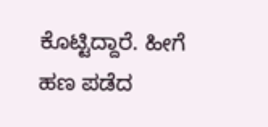ಕೊಟ್ಟಿದ್ದಾರೆ. ಹೀಗೆ ಹಣ ಪಡೆದ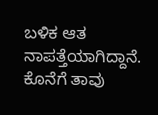ಬಳಿಕ ಆತ ನಾಪತ್ತೆಯಾಗಿದ್ದಾನೆ. ಕೊನೆಗೆ ತಾವು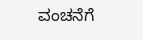ವಂಚನೆಗೆ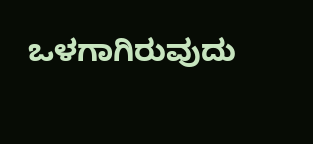ಒಳಗಾಗಿರುವುದು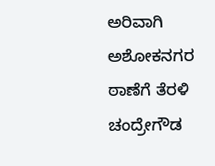ಅರಿವಾಗಿ ಅಶೋಕನಗರ ಠಾಣೆಗೆ ತೆರಳಿ ಚಂದ್ರೇಗೌಡ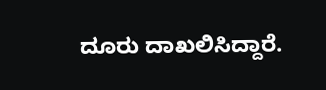ದೂರು ದಾಖಲಿಸಿದ್ದಾರೆ.